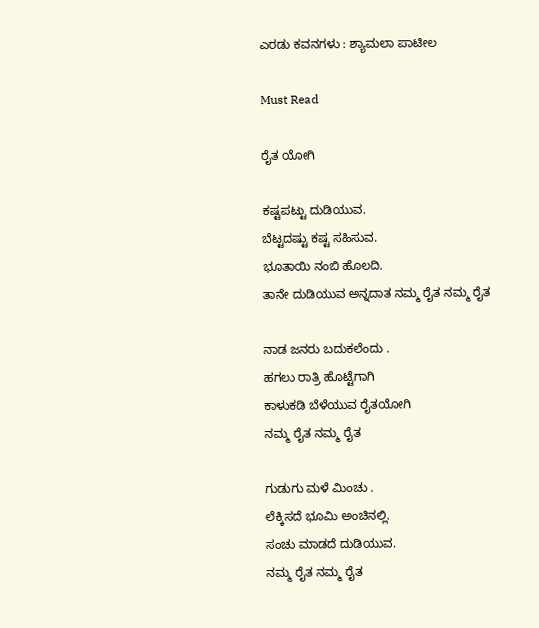ಎರಡು ಕವನಗಳು : ಶ್ಯಾಮಲಾ ಪಾಟೀಲ

Must Read

ರೈತ ಯೋಗಿ

ಕಷ್ಟಪಟ್ಟು ದುಡಿಯುವ.
ಬೆಟ್ಟದಷ್ಟು ಕಷ್ಟ ಸಹಿಸುವ.
ಭೂತಾಯಿ ನಂಬಿ ಹೊಲದಿ.
ತಾನೇ ದುಡಿಯುವ ಅನ್ನದಾತ ನಮ್ಮ ರೈತ ನಮ್ಮ ರೈತ

ನಾಡ ಜನರು ಬದುಕಲೆಂದು .
ಹಗಲು ರಾತ್ರಿ ಹೊಟ್ಟೆಗಾಗಿ
ಕಾಳುಕಡಿ ಬೆಳೆಯುವ ರೈತಯೋಗಿ
ನಮ್ಮ ರೈತ ನಮ್ಮ ರೈತ

ಗುಡುಗು ಮಳೆ ಮಿಂಚು .
ಲೆಕ್ಕಿಸದೆ ಭೂಮಿ ಅಂಚಿನಲ್ಲಿ.
ಸಂಚು ಮಾಡದೆ ದುಡಿಯುವ.
ನಮ್ಮ ರೈತ ನಮ್ಮ ರೈತ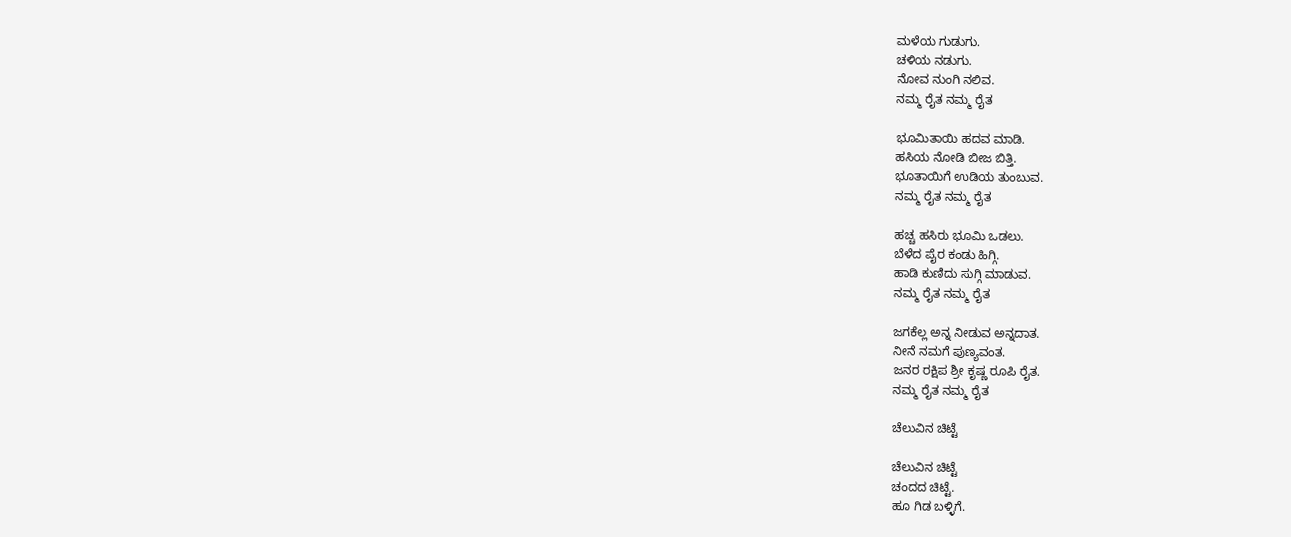ಮಳೆಯ ಗುಡುಗು.
ಚಳಿಯ ನಡುಗು.
ನೋವ ನುಂಗಿ ನಲಿವ.
ನಮ್ಮ ರೈತ ನಮ್ಮ ರೈತ

ಭೂಮಿತಾಯಿ ಹದವ ಮಾಡಿ.
ಹಸಿಯ ನೋಡಿ ಬೀಜ ಬಿತ್ತಿ.
ಭೂತಾಯಿಗೆ ಉಡಿಯ ತುಂಬುವ.
ನಮ್ಮ ರೈತ ನಮ್ಮ ರೈತ

ಹಚ್ಚ ಹಸಿರು ಭೂಮಿ ಒಡಲು.
ಬೆಳೆದ ಪೈರ ಕಂಡು ಹಿಗ್ಗಿ.
ಹಾಡಿ ಕುಣಿದು ಸುಗ್ಗಿ ಮಾಡುವ.
ನಮ್ಮ ರೈತ ನಮ್ಮ ರೈತ

ಜಗಕೆಲ್ಲ ಅನ್ನ ನೀಡುವ ಅನ್ನದಾತ.
ನೀನೆ ನಮಗೆ ಪುಣ್ಯವಂತ.
ಜನರ ರಕ್ಷಿಪ ಶ್ರೀ ಕೃಷ್ಣ ರೂಪಿ ರೈತ.
ನಮ್ಮ ರೈತ ನಮ್ಮ ರೈತ

ಚೆಲುವಿನ ಚಿಟ್ಟೆ

ಚೆಲುವಿನ ಚಿಟ್ಟೆ
ಚಂದದ ಚಿಟ್ಟೆ.
ಹೂ ಗಿಡ ಬಳ್ಳಿಗೆ.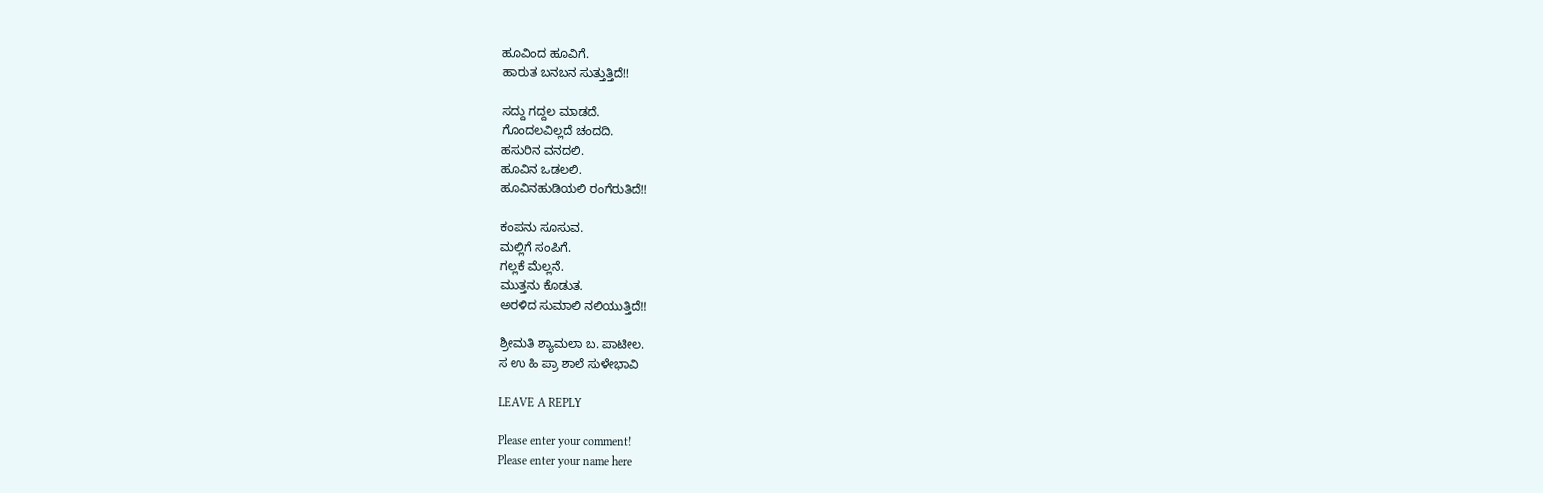ಹೂವಿಂದ ಹೂವಿಗೆ.
ಹಾರುತ ಬನಬನ ಸುತ್ತುತ್ತಿದೆ!!

ಸದ್ದು ಗದ್ದಲ ಮಾಡದೆ.
ಗೊಂದಲವಿಲ್ಲದೆ ಚಂದದಿ.
ಹಸುರಿನ ವನದಲಿ.
ಹೂವಿನ ಒಡಲಲಿ.
ಹೂವಿನಹುಡಿಯಲಿ ರಂಗೆರುತಿದೆ!!

ಕಂಪನು ಸೂಸುವ.
ಮಲ್ಲಿಗೆ ಸಂಪಿಗೆ.
ಗಲ್ಲಕೆ ಮೆಲ್ಲನೆ.
ಮುತ್ತನು ಕೊಡುತ.
ಅರಳಿದ ಸುಮಾಲಿ ನಲಿಯುತ್ತಿದೆ!!

ಶ್ರೀಮತಿ ಶ್ಯಾಮಲಾ ಬ. ಪಾಟೀಲ.
ಸ ಉ ಹಿ ಪ್ರಾ ಶಾಲೆ ಸುಳೇಭಾವಿ

LEAVE A REPLY

Please enter your comment!
Please enter your name here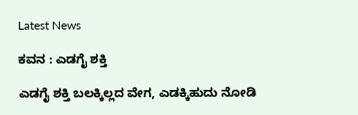Latest News

ಕವನ : ಎಡಗೈ ಶಕ್ತಿ

ಎಡಗೈ ಶಕ್ತಿ ಬಲಕ್ಕಿಲ್ಲದ ವೇಗ, ಎಡಕ್ಕಿಹುದು ನೋಡಿ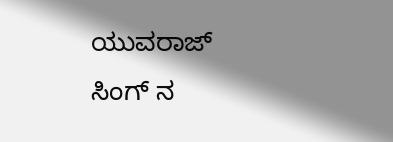ಯುವರಾಜ್ ಸಿಂಗ್ ನ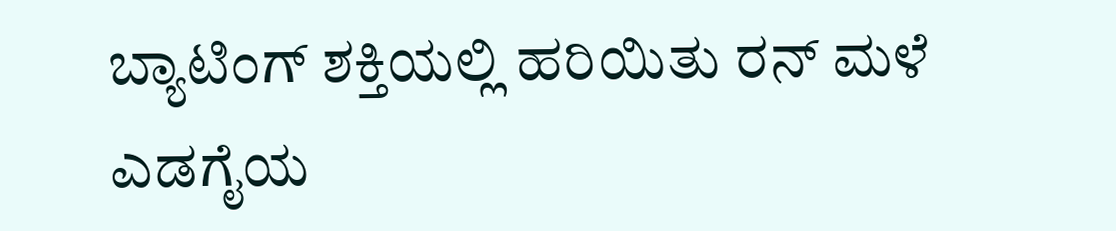ಬ್ಯಾಟಿಂಗ್ ಶಕ್ತಿಯಲ್ಲಿ ಹರಿಯಿತು ರನ್ ಮಳೆ ಎಡಗೈಯ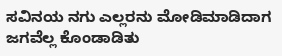ಸವಿನಯ ನಗು ಎಲ್ಲರನು ಮೋಡಿಮಾಡಿದಾಗ ಜಗವೆಲ್ಲ ಕೊಂಡಾಡಿತು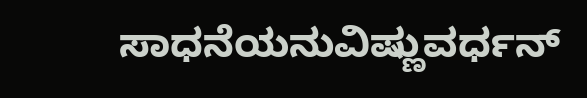ಸಾಧನೆಯನುವಿಷ್ಣುವರ್ಧನ್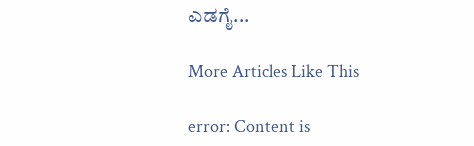ಎಡಗೈ...

More Articles Like This

error: Content is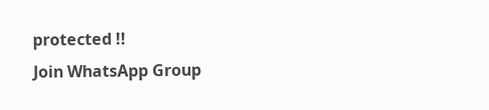protected !!
Join WhatsApp Group